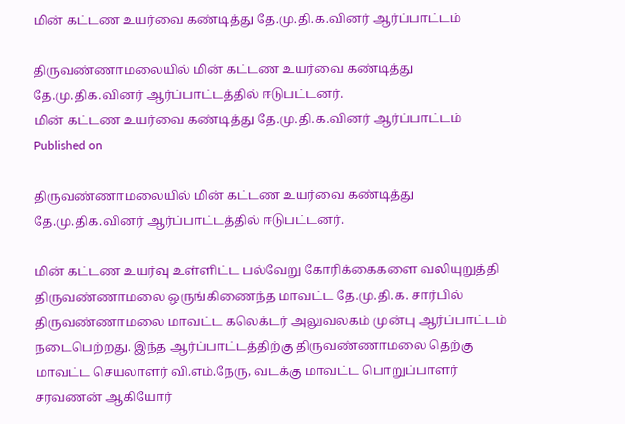மின் கட்டண உயர்வை கண்டித்து தே.மு.தி.க.வினர் ஆர்ப்பாட்டம்

திருவண்ணாமலையில் மின் கட்டண உயர்வை கண்டித்து தே.மு.திக.வினர் ஆர்ப்பாட்டத்தில் ஈடுபட்டனர்.
மின் கட்டண உயர்வை கண்டித்து தே.மு.தி.க.வினர் ஆர்ப்பாட்டம்
Published on

திருவண்ணாமலையில் மின் கட்டண உயர்வை கண்டித்து தே.மு.திக.வினர் ஆர்ப்பாட்டத்தில் ஈடுபட்டனர்.

மின் கட்டண உயர்வு உள்ளிட்ட பல்வேறு கோரிக்கைகளை வலியுறுத்தி திருவண்ணாமலை ஒருங்கிணைந்த மாவட்ட தே.மு.தி.க. சார்பில் திருவண்ணாமலை மாவட்ட கலெக்டர் அலுவலகம் முன்பு ஆர்ப்பாட்டம் நடைபெற்றது. இந்த ஆர்ப்பாட்டத்திற்கு திருவண்ணாமலை தெற்கு மாவட்ட செயலாளர் வி.எம்.நேரு, வடக்கு மாவட்ட பொறுப்பாளர் சரவணன் ஆகியோர்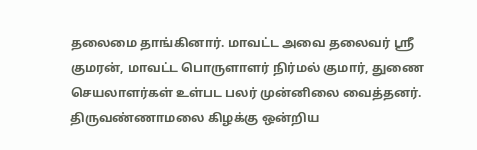தலைமை தாங்கினார். மாவட்ட அவை தலைவர் ஸ்ரீ குமரன், மாவட்ட பொருளாளர் நிர்மல் குமார், துணை செயலாளர்கள் உள்பட பலர் முன்னிலை வைத்தனர். திருவண்ணாமலை கிழக்கு ஒன்றிய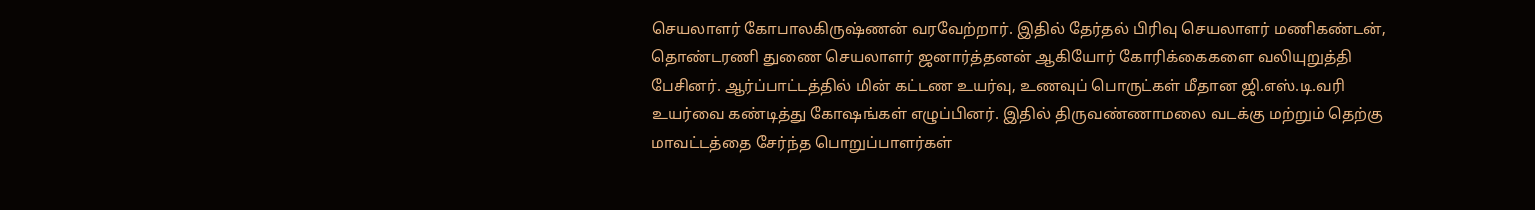செயலாளர் கோபாலகிருஷ்ணன் வரவேற்றார். இதில் தேர்தல் பிரிவு செயலாளர் மணிகண்டன், தொண்டரணி துணை செயலாளர் ஜனார்த்தனன் ஆகியோர் கோரிக்கைகளை வலியுறுத்தி பேசினர். ஆர்ப்பாட்டத்தில் மின் கட்டண உயர்வு, உணவுப் பொருட்கள் மீதான ஜி.எஸ்.டி.வரி உயர்வை கண்டித்து கோஷங்கள் எழுப்பினர். இதில் திருவண்ணாமலை வடக்கு மற்றும் தெற்கு மாவட்டத்தை சேர்ந்த பொறுப்பாளர்கள்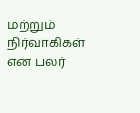மற்றும் நிர்வாகிகள் என பலர்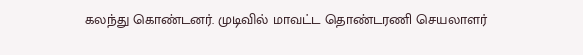கலந்து கொண்டனர். முடிவில் மாவட்ட தொண்டரணி செயலாளர்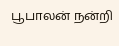பூபாலன் நன்றி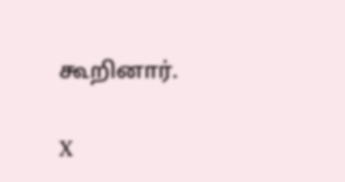கூறினார்.

X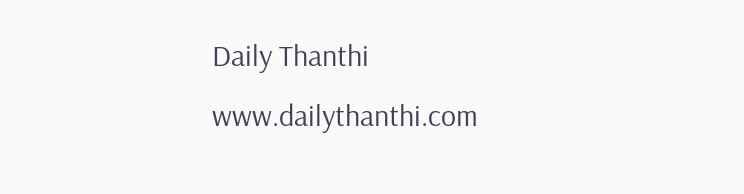Daily Thanthi
www.dailythanthi.com